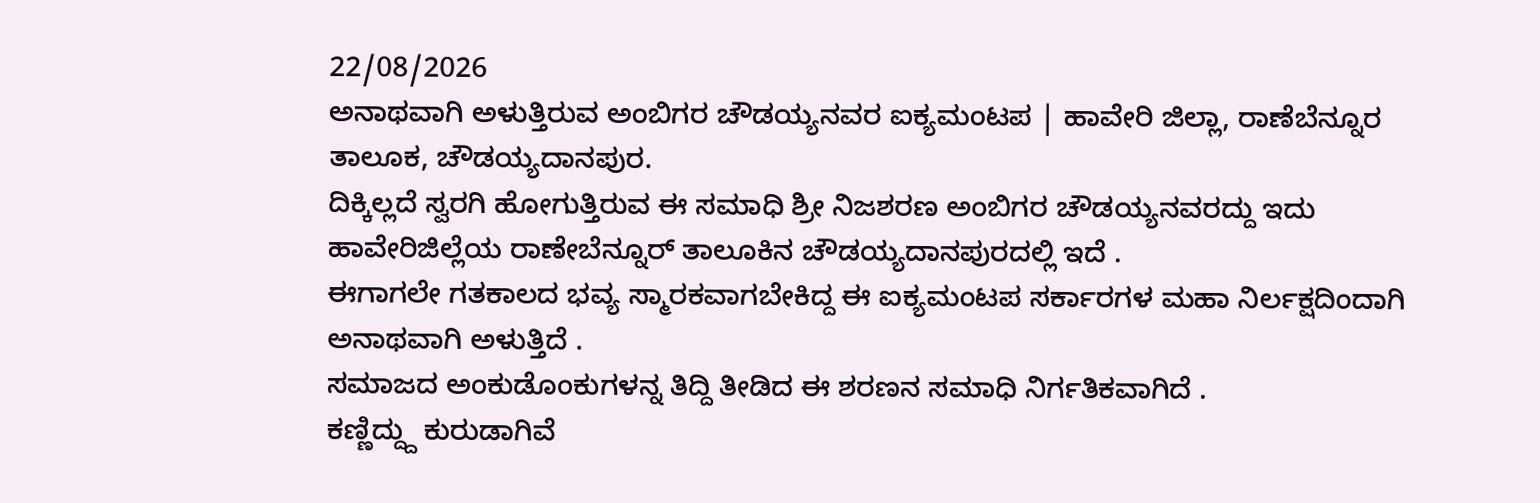22/08/2026
ಅನಾಥವಾಗಿ ಅಳುತ್ತಿರುವ ಅಂಬಿಗರ ಚೌಡಯ್ಯನವರ ಐಕ್ಯಮಂಟಪ | ಹಾವೇರಿ ಜಿಲ್ಲಾ, ರಾಣೆಬೆನ್ನೂರ ತಾಲೂಕ, ಚೌಡಯ್ಯದಾನಪುರ.
ದಿಕ್ಕಿಲ್ಲದೆ ಸ್ವರಗಿ ಹೋಗುತ್ತಿರುವ ಈ ಸಮಾಧಿ ಶ್ರೀ ನಿಜಶರಣ ಅಂಬಿಗರ ಚೌಡಯ್ಯನವರದ್ದು ಇದು ಹಾವೇರಿಜಿಲ್ಲೆಯ ರಾಣೇಬೆನ್ನೂರ್ ತಾಲೂಕಿನ ಚೌಡಯ್ಯದಾನಪುರದಲ್ಲಿ ಇದೆ .
ಈಗಾಗಲೇ ಗತಕಾಲದ ಭವ್ಯ ಸ್ಮಾರಕವಾಗಬೇಕಿದ್ದ ಈ ಐಕ್ಯಮಂಟಪ ಸರ್ಕಾರಗಳ ಮಹಾ ನಿರ್ಲಕ್ಷದಿಂದಾಗಿ ಅನಾಥವಾಗಿ ಅಳುತ್ತಿದೆ .
ಸಮಾಜದ ಅಂಕುಡೊಂಕುಗಳನ್ನ ತಿದ್ದಿ ತೀಡಿದ ಈ ಶರಣನ ಸಮಾಧಿ ನಿರ್ಗತಿಕವಾಗಿದೆ .
ಕಣ್ಣಿದ್ದ್ದು ಕುರುಡಾಗಿವೆ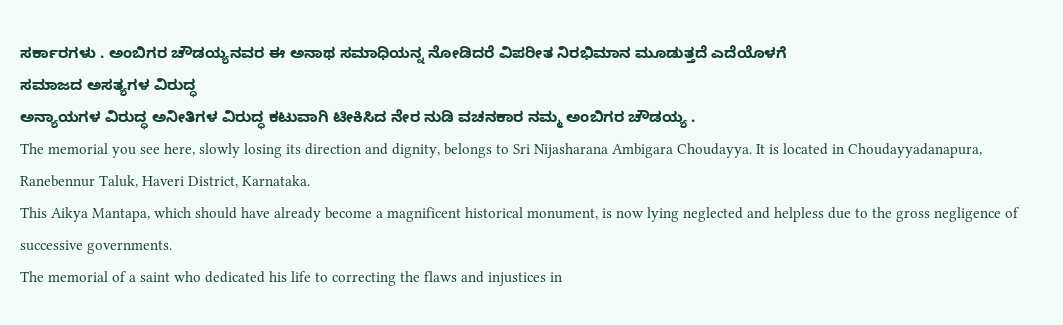ಸರ್ಕಾರಗಳು . ಅಂಬಿಗರ ಚೌಡಯ್ಯನವರ ಈ ಅನಾಥ ಸಮಾಧಿಯನ್ನ ನೋಡಿದರೆ ವಿಪರೀತ ನಿರಭಿಮಾನ ಮೂಡುತ್ತದೆ ಎದೆಯೊಳಗೆ
ಸಮಾಜದ ಅಸತ್ಯಗಳ ವಿರುದ್ಧ
ಅನ್ಯಾಯಗಳ ವಿರುದ್ಧ ಅನೀತಿಗಳ ವಿರುದ್ಧ ಕಟುವಾಗಿ ಟೀಕಿಸಿದ ನೇರ ನುಡಿ ವಚನಕಾರ ನಮ್ಮ ಅಂಬಿಗರ ಚೌಡಯ್ಯ .
The memorial you see here, slowly losing its direction and dignity, belongs to Sri Nijasharana Ambigara Choudayya. It is located in Choudayyadanapura, Ranebennur Taluk, Haveri District, Karnataka.
This Aikya Mantapa, which should have already become a magnificent historical monument, is now lying neglected and helpless due to the gross negligence of successive governments.
The memorial of a saint who dedicated his life to correcting the flaws and injustices in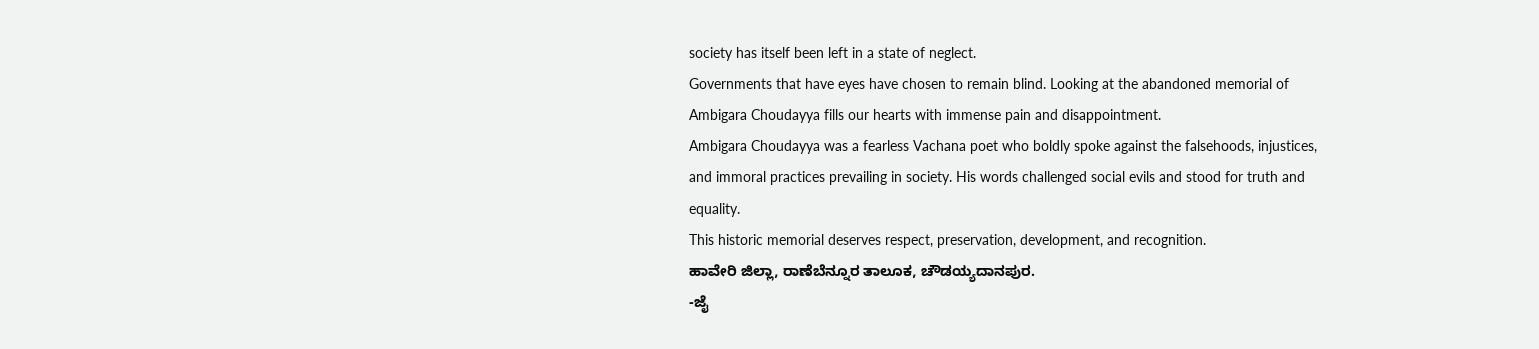society has itself been left in a state of neglect.
Governments that have eyes have chosen to remain blind. Looking at the abandoned memorial of Ambigara Choudayya fills our hearts with immense pain and disappointment.
Ambigara Choudayya was a fearless Vachana poet who boldly spoke against the falsehoods, injustices, and immoral practices prevailing in society. His words challenged social evils and stood for truth and equality.
This historic memorial deserves respect, preservation, development, and recognition.
ಹಾವೇರಿ ಜಿಲ್ಲಾ, ರಾಣೆಬೆನ್ನೂರ ತಾಲೂಕ, ಚೌಡಯ್ಯದಾನಪುರ.
-ಜೈ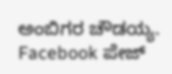ಅಂಬಿಗರ ಚೌಡಯ್ಯ.
Facebook ಪೇಜ್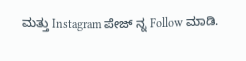ಮತ್ತು Instagram ಪೇಜ್ ನ್ನ Follow ಮಾಡಿ.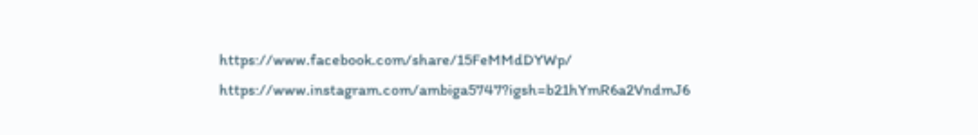https://www.facebook.com/share/15FeMMdDYWp/
https://www.instagram.com/ambiga5747?igsh=b21hYmR6a2VndmJ6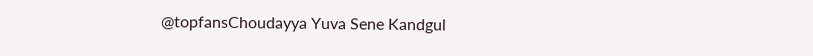@topfansChoudayya Yuva Sene Kandgul